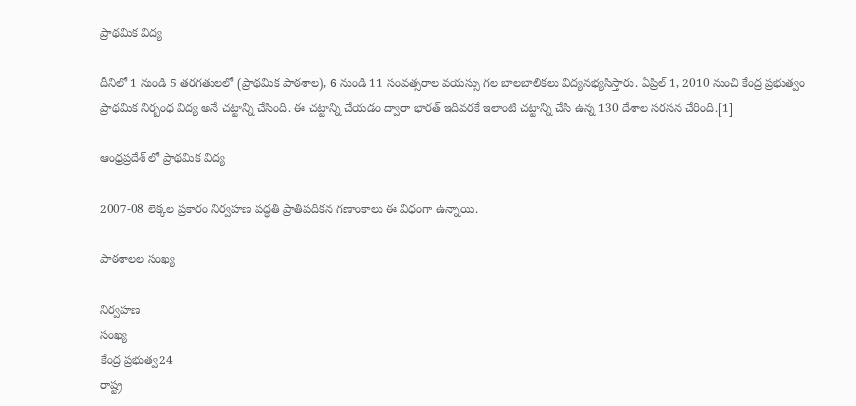ప్రాథమిక విద్య

దీనిలో 1 నుండి 5 తరగతులలో (ప్రాథమిక పాఠశాల), 6 నుండి 11 సంవత్సరాల వయస్సు గల బాలబాలికలు విద్యనభ్యసిస్తారు. ఏప్రిల్ 1, 2010 నుంచి కేంద్ర ప్రభుత్వం ప్రాథమిక నిర్బంధ విద్య అనే చట్టాన్ని చేసింది. ఈ చట్టాన్ని చేయడం ద్వారా భారత్ ఇదివరకే ఇలాంటి చట్టాన్ని చేసి ఉన్న 130 దేశాల సరసన చేరింది.[1]

ఆంధ్రప్రదేశ్ లో ప్రాథమిక విద్య

2007-08 లెక్కల ప్రకారం నిర్వహణ పద్ధతి ప్రాతిపదికన గణాంకాలు ఈ విధంగా ఉన్నాయి.

పాఠశాలల సంఖ్య

నిర్వహణ
సంఖ్య
కేంద్ర ప్రభుత్వ24
రాష్ట్ర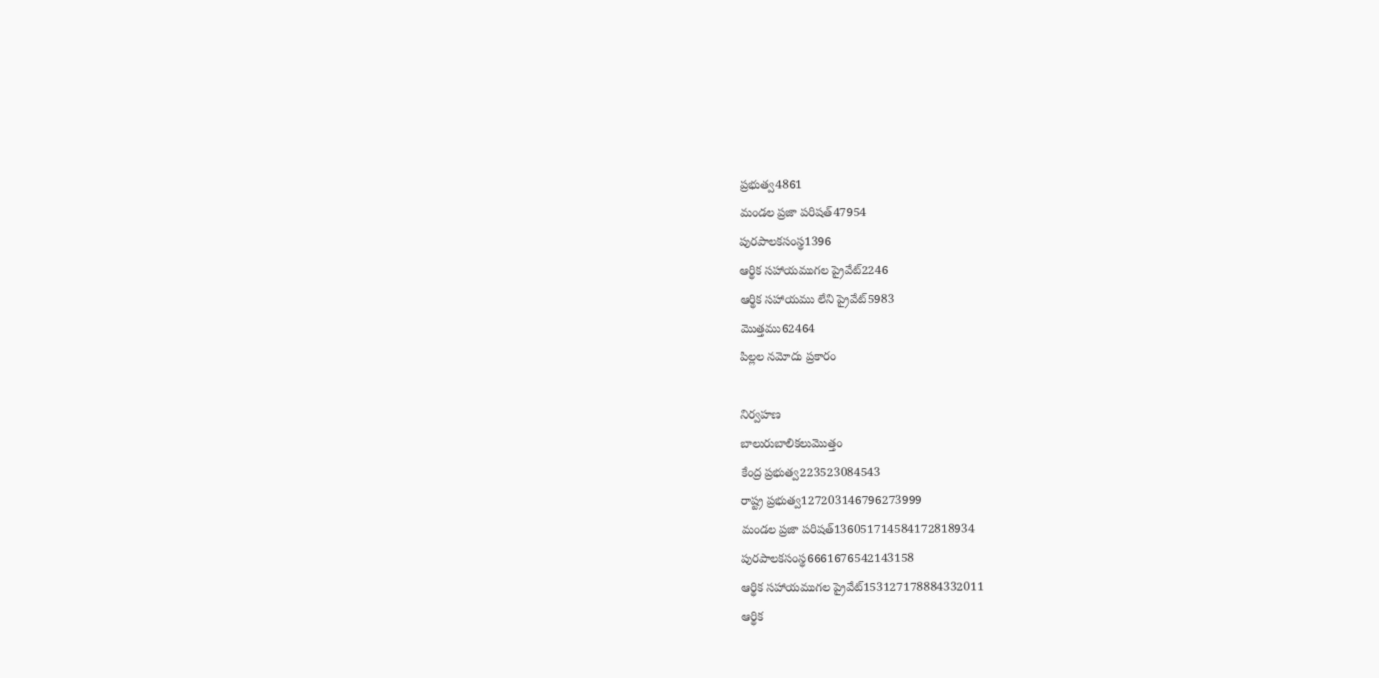ప్రభుత్వ4861
మండల ప్రజా పరిషత్47954
పురపాలకసంస్థ1396
ఆర్థిక సహాయముగల ప్రైవేట్2246
ఆర్థిక సహాయము లేని ప్రైవేట్5983
మొత్తము62464
పిల్లల నమోదు ప్రకారం

నిర్వహణ
బాలురుబాలికలుమొత్తం
కేంద్ర ప్రభుత్వ223523084543
రాష్ట్ర ప్రభుత్వ127203146796273999
మండల ప్రజా పరిషత్136051714584172818934
పురపాలకసంస్థ6661676542143158
ఆర్థిక సహాయముగల ప్రైవేట్153127178884332011
ఆర్థిక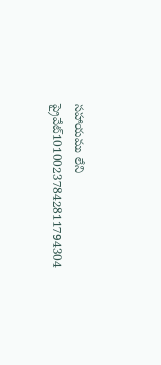సహాయము లేని ప్రైవేట్10100237842811794304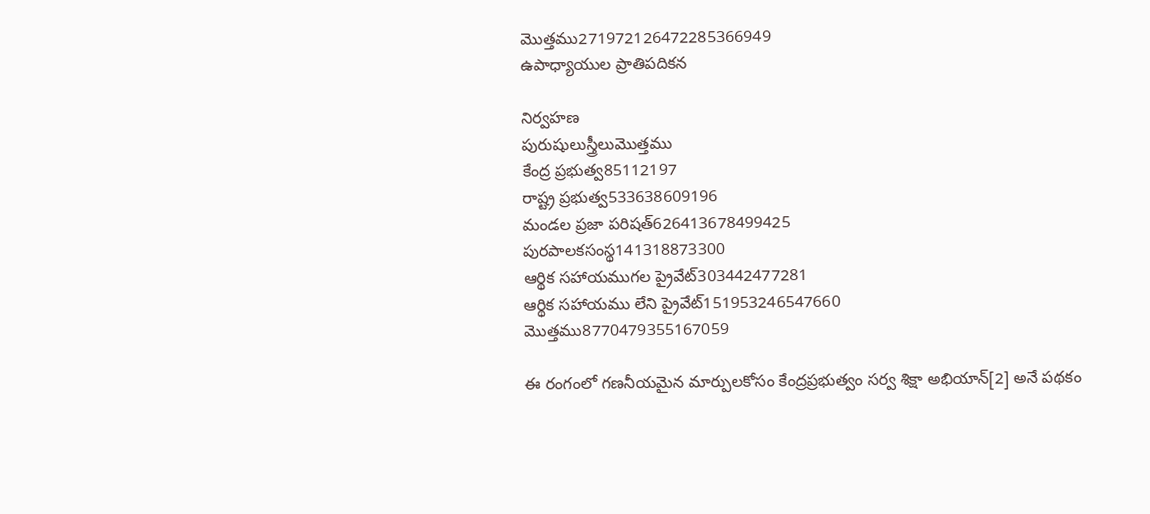మొత్తము271972126472285366949
ఉపాధ్యాయుల ప్రాతిపదికన

నిర్వహణ
పురుషులుస్త్రీలుమొత్తము
కేంద్ర ప్రభుత్వ85112197
రాష్ట్ర ప్రభుత్వ533638609196
మండల ప్రజా పరిషత్626413678499425
పురపాలకసంస్థ141318873300
ఆర్థిక సహాయముగల ప్రైవేట్303442477281
ఆర్థిక సహాయము లేని ప్రైవేట్151953246547660
మొత్తము8770479355167059

ఈ రంగంలో గణనీయమైన మార్పులకోసం కేంద్రప్రభుత్వం సర్వ శిక్షా అభియాన్[2] అనే పథకం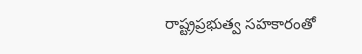రాష్ట్రప్రభుత్వ సహకారంతో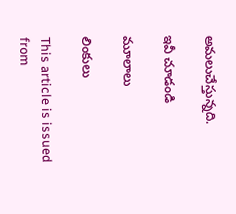అమలుచేస్తున్నది.

ఇవీ చూడండి

మూలాలు

లింకులు

This article is issued from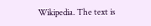Wikipedia. The text is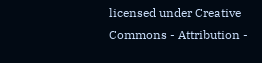licensed under Creative Commons - Attribution -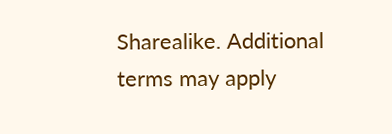Sharealike. Additional terms may apply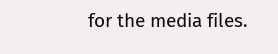for the media files.